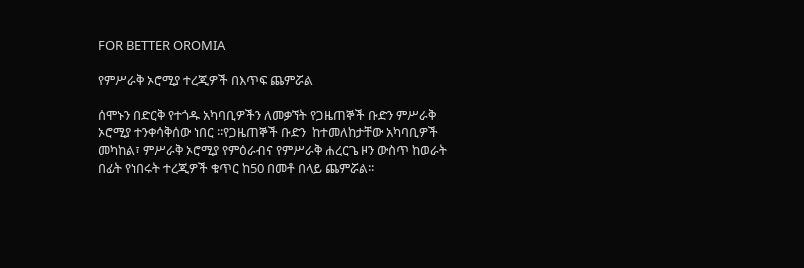FOR BETTER OROMIA

የምሥራቅ ኦሮሚያ ተረጂዎች በእጥፍ ጨምሯል

ሰሞኑን በድርቅ የተጎዱ አካባቢዎችን ለመቃኘት የጋዜጠኞች ቡድን ምሥራቅ ኦሮሚያ ተንቀሳቅሰው ነበር ፡፡የጋዜጠኞች ቡድን  ከተመለከታቸው አካባቢዎች መካከል፣ ምሥራቅ ኦሮሚያ የምዕራብና የምሥራቅ ሐረርጌ ዞን ውስጥ ከወራት በፊት የነበሩት ተረጂዎች ቁጥር ከ50 በመቶ በላይ ጨምሯል፡፡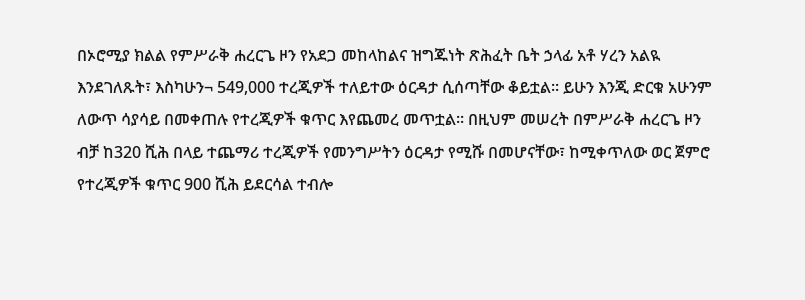በኦሮሚያ ክልል የምሥራቅ ሐረርጌ ዞን የአደጋ መከላከልና ዝግጁነት ጽሕፈት ቤት ኃላፊ አቶ ሃረን አልዪ እንደገለጹት፣ እስካሁን¬ 549,000 ተረጂዎች ተለይተው ዕርዳታ ሲሰጣቸው ቆይቷል፡፡ ይሁን እንጂ ድርቁ አሁንም ለውጥ ሳያሳይ በመቀጠሉ የተረጂዎች ቁጥር እየጨመረ መጥቷል፡፡ በዚህም መሠረት በምሥራቅ ሐረርጌ ዞን ብቻ ከ320 ሺሕ በላይ ተጨማሪ ተረጂዎች የመንግሥትን ዕርዳታ የሚሹ በመሆናቸው፣ ከሚቀጥለው ወር ጀምሮ የተረጂዎች ቁጥር 900 ሺሕ ይደርሳል ተብሎ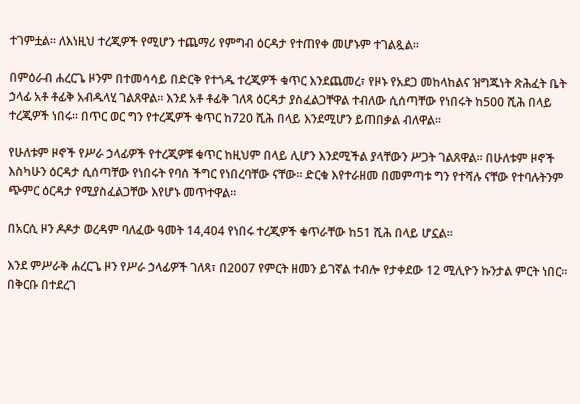ተገምቷል፡፡ ለእነዚህ ተረጂዎች የሚሆን ተጨማሪ የምግብ ዕርዳታ የተጠየቀ መሆኑም ተገልጿል፡፡

በምዕራብ ሐረርጌ ዞንም በተመሳሳይ በድርቅ የተጎዱ ተረጂዎች ቁጥር እንደጨመረ፣ የዞኑ የአደጋ መከላከልና ዝግጁነት ጽሕፈት ቤት ኃላፊ አቶ ቶፊቅ አብዱላሂ ገልጸዋል፡፡ እንደ አቶ ቶፊቅ ገለጻ ዕርዳታ ያስፈልጋቸዋል ተብለው ሲሰጣቸው የነበሩት ከ500 ሺሕ በላይ ተረጂዎች ነበሩ፡፡ በጥር ወር ግን የተረጂዎች ቁጥር ከ720 ሺሕ በላይ እንደሚሆን ይጠበቃል ብለዋል፡፡

የሁለቱም ዞኖች የሥራ ኃላፊዎች የተረጂዎቹ ቁጥር ከዚህም በላይ ሊሆን እንደሚችል ያላቸውን ሥጋት ገልጸዋል፡፡ በሁለቱም ዞኖች እስካሁን ዕርዳታ ሲሰጣቸው የነበሩት የባሰ ችግር የነበረባቸው ናቸው፡፡ ድርቁ እየተራዘመ በመምጣቱ ግን የተሻሉ ናቸው የተባሉትንም ጭምር ዕርዳታ የሚያስፈልጋቸው እየሆኑ መጥተዋል፡፡

በአርሲ ዞን ዶዶታ ወረዳም ባለፈው ዓመት 14,404 የነበሩ ተረጂዎች ቁጥራቸው ከ51 ሺሕ በላይ ሆኗል፡፡

እንደ ምሥራቅ ሐረርጌ ዞን የሥራ ኃላፊዎች ገለጻ፣ በ2007 የምርት ዘመን ይገኛል ተብሎ የታቀደው 12 ሚሊዮን ኩንታል ምርት ነበር፡፡ በቅርቡ በተደረገ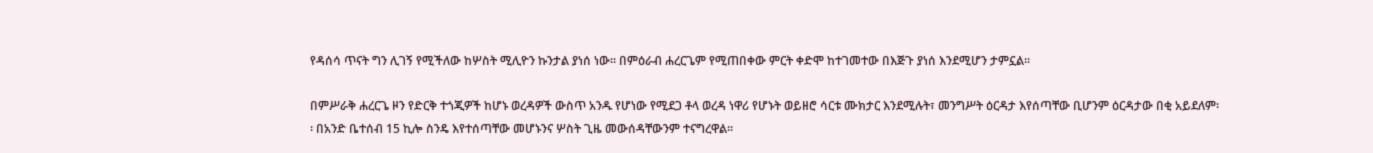የዳሰሳ ጥናት ግን ሊገኝ የሚችለው ከሦስት ሚሊዮን ኩንታል ያነሰ ነው፡፡ በምዕራብ ሐረርጌም የሚጠበቀው ምርት ቀድሞ ከተገመተው በእጅጉ ያነሰ እንደሚሆን ታምኗል፡፡

በምሥራቅ ሐረርጌ ዞን የድርቅ ተጎጂዎች ከሆኑ ወረዳዎች ውስጥ አንዱ የሆነው የሚደጋ ቶላ ወረዳ ነዋሪ የሆኑት ወይዘሮ ሳርቱ ሙክታር እንደሚሉት፣ መንግሥት ዕርዳታ እየሰጣቸው ቢሆንም ዕርዳታው በቂ አይደለም፡፡ በአንድ ቤተሰብ 15 ኪሎ ስንዴ እየተሰጣቸው መሆኑንና ሦስት ጊዜ መውሰዳቸውንም ተናግረዋል፡፡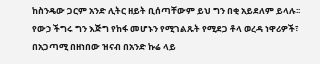ከስንዴው ጋርም አንድ ሊትር ዘይት ቢሰጣቸውም ይህ ግን በቂ አይደለም ይላሉ፡፡ የውኃ ችግሩ ግን እጅግ የከፋ መሆኑን የሚገልጹት የሚደጋ ቶላ ወረዳ ነዋሪዎች፣ በአጋጣሚ በዘነበው ዝናብ በአንድ ኩሬ ላይ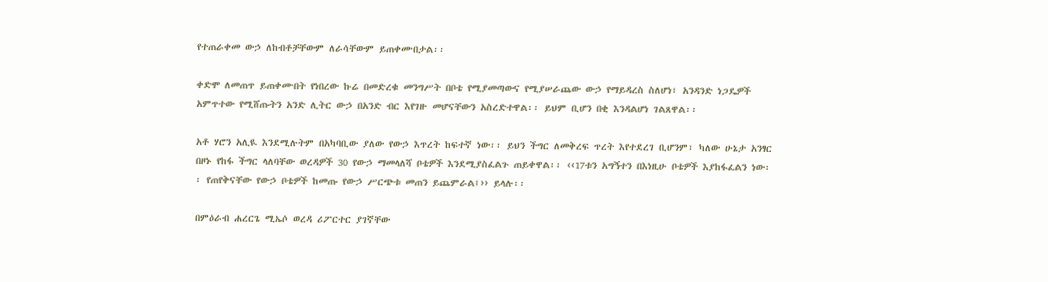የተጠራቀመ ውኃ ለከብቶቻቸውም ለራሳቸውም ይጠቀሙበታል፡፡

ቀድሞ ለመጠጥ ይጠቀሙበት የነበረው ኩሬ በመድረቁ መንግሥት በቦቴ የሚያመጣውና የሚያሠራጨው ውኃ የማይዳረስ ስለሆነ፣ አንዳንድ ነጋዴዎች አምጥተው የሚሸጡትን አንድ ሊትር ውኃ በአንድ ብር እየገዙ መሆናቸውን አስረድተዋል፡፡ ይህም ቢሆን በቂ እንዳልሆነ ገልጸዋል፡፡

አቶ ሃሮን አሊዪ እንደሚሉትም በአካባቢው ያለው የውኃ እጥረት ከፍተኛ ነው፡፡ ይህን ችግር ለመቅረፍ ጥረት እየተደረገ ቢሆንም፣ ካለው ሁኔታ አንፃር በዞኑ የከፋ ችግር ላለባቸው ወረዳዎች 30 የውኃ ማመላለሻ ቦቴዎች እንደሚያስፈልጉ ጠይቀዋል፡፡ ‹‹17ቱን አግኝተን በእነዚሁ ቦቴዎች እያከፋፈልን ነው፡፡ የጠየቅናቸው የውኃ ቦቴዎች ከመጡ የውኃ ሥርጭቱ መጠን ይጨምራል፤›› ይላሉ፡፡

በምዕራብ ሐረርጌ ሚኤሶ ወረዳ ሪፖርተር ያገኛቸው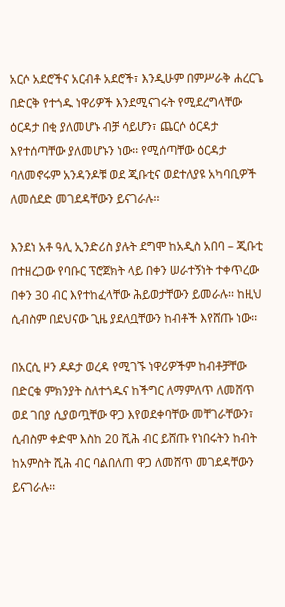አርሶ አደሮችና አርብቶ አደሮች፣ እንዲሁም በምሥራቅ ሐረርጌ በድርቅ የተጎዱ ነዋሪዎች እንደሚናገሩት የሚደረግላቸው ዕርዳታ በቂ ያለመሆኑ ብቻ ሳይሆን፣ ጨርሶ ዕርዳታ እየተሰጣቸው ያለመሆኑን ነው፡፡ የሚሰጣቸው ዕርዳታ ባለመኖሩም አንዳንዶቹ ወደ ጂቡቲና ወደተለያዩ አካባቢዎች ለመሰደድ መገደዳቸውን ይናገራሉ፡፡

እንደነ አቶ ዓሊ ኢንድሪስ ያሉት ደግሞ ከአዲስ አበባ – ጂቡቲ በተዘረጋው የባቡር ፕሮጀክት ላይ በቀን ሠራተኝነት ተቀጥረው በቀን 30 ብር እየተከፈላቸው ሕይወታቸውን ይመራሉ፡፡ ከዚህ ሲብስም በደህናው ጊዜ ያደለቧቸውን ከብቶች እየሸጡ ነው፡፡

በአርሲ ዞን ዶዶታ ወረዳ የሚገኙ ነዋሪዎችም ከብቶቻቸው በድርቁ ምክንያት ስለተጎዱና ከችግር ለማምለጥ ለመሸጥ ወደ ገበያ ሲያወጧቸው ዋጋ እየወደቀባቸው መቸገራቸውን፣ ሲብስም ቀድሞ እስከ 20 ሺሕ ብር ይሸጡ የነበሩትን ከብት ከአምስት ሺሕ ብር ባልበለጠ ዋጋ ለመሸጥ መገደዳቸውን ይናገራሉ፡፡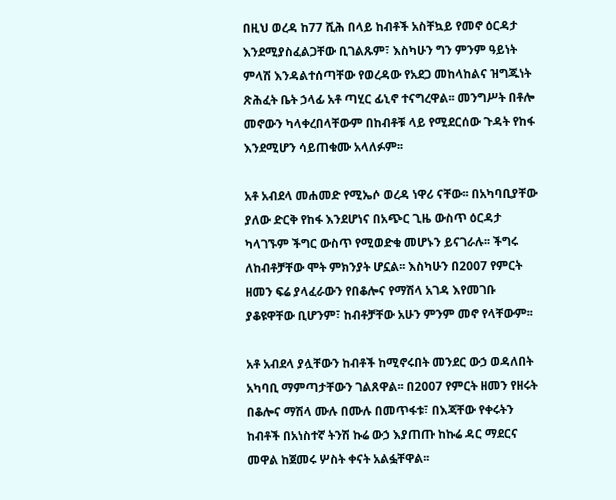በዚህ ወረዳ ከ77 ሺሕ በላይ ከብቶች አስቸኳይ የመኖ ዕርዳታ እንደሚያስፈልጋቸው ቢገልጹም፣ እስካሁን ግን ምንም ዓይነት ምላሽ እንዳልተሰጣቸው የወረዳው የአደጋ መከላከልና ዝግጁነት ጽሕፈት ቤት ኃላፊ አቶ ጣሂር ፊኒኖ ተናግረዋል፡፡ መንግሥት በቶሎ መኖውን ካላቀረበላቸውም በከብቶቹ ላይ የሚደርሰው ጉዳት የከፋ እንደሚሆን ሳይጠቁሙ አላለፉም፡፡

አቶ አብደላ መሐመድ የሚኤሶ ወረዳ ነዋሪ ናቸው፡፡ በአካባቢያቸው ያለው ድርቅ የከፋ እንደሆነና በአጭር ጊዜ ውስጥ ዕርዳታ ካላገኙም ችግር ውስጥ የሚወድቁ መሆኑን ይናገራሉ፡፡ ችግሩ ለከብቶቻቸው ሞት ምክንያት ሆኗል፡፡ እስካሁን በ2007 የምርት ዘመን ፍሬ ያላፈራውን የበቆሎና የማሽላ አገዳ እየመገቡ ያቆዩዋቸው ቢሆንም፣ ከብቶቻቸው አሁን ምንም መኖ የላቸውም፡፡

አቶ አብደላ ያሏቸውን ከብቶች ከሚኖሩበት መንደር ውኃ ወዳለበት አካባቢ ማምጣታቸውን ገልጸዋል፡፡ በ2007 የምርት ዘመን የዘሩት በቆሎና ማሽላ ሙሉ በሙሉ በመጥፋቱ፣ በእጃቸው የቀሩትን ከብቶች በአነስተኛ ትንሽ ኩሬ ውኃ እያጠጡ ከኩሬ ዳር ማደርና መዋል ከጀመሩ ሦስት ቀናት አልፏቸዋል፡፡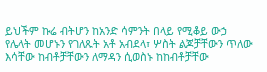ይህችም ኩሬ ብትሆን ከአንድ ሳምንት በላይ የሚቆይ ውኃ የሌላት መሆኑን የገለጹት አቶ አብደላ፣ ሦስት ልጆቻቸውን ጥለው እሳቸው ከብቶቻቸውን ለማዳን ሲወስኑ ከከብቶቻቸው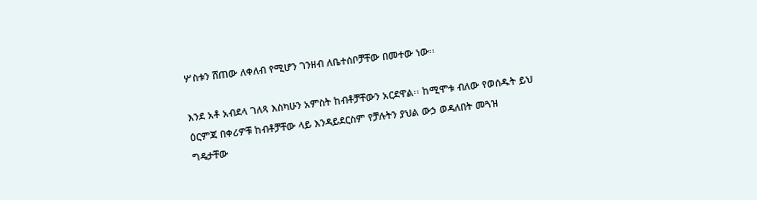ሦስቱን ሸጠው ለቀለብ የሚሆን ገንዘብ ለቤተሰቦቻቸው በመተው ነው፡፡

እንደ አቶ አብደላ ገለጻ እስካሁን አምስት ከብቶቻቸውን አርደዋል፡፡ ከሚሞቱ ብለው የወሰዱት ይህ ዕርምጃ በቀሪዎቹ ከብቶቻቸው ላይ እንዳይደርስም የቻሉትን ያህል ውኃ ወዳለበት መጓዝ ግዴታቸው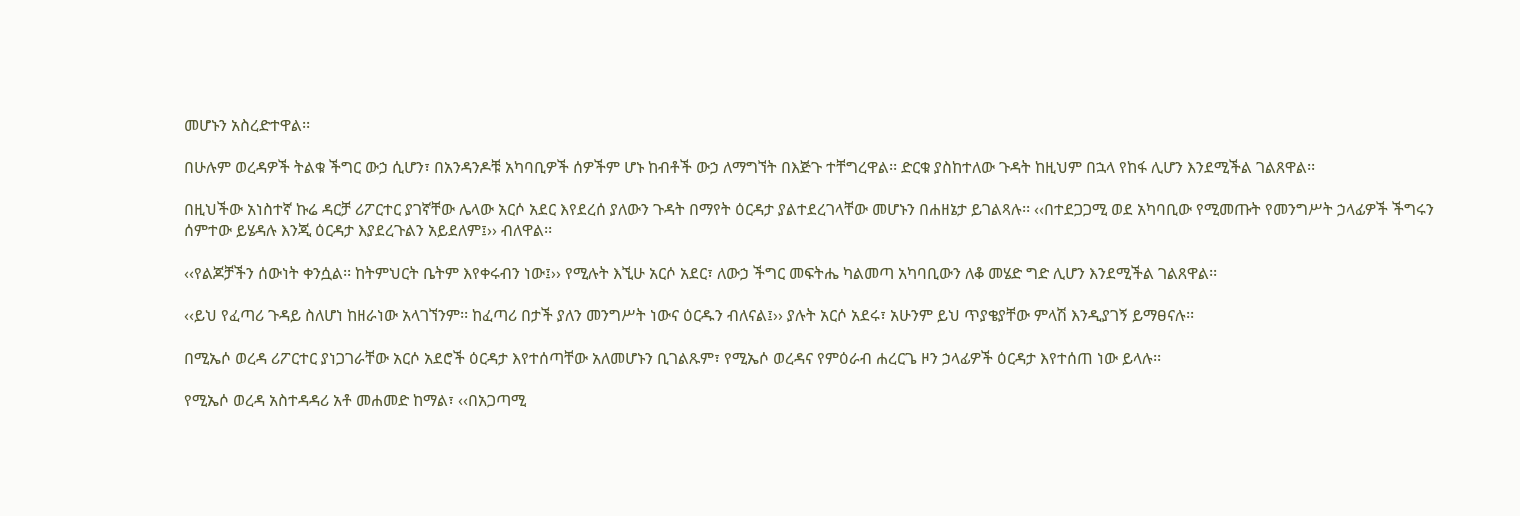መሆኑን አስረድተዋል፡፡

በሁሉም ወረዳዎች ትልቁ ችግር ውኃ ሲሆን፣ በአንዳንዶቹ አካባቢዎች ሰዎችም ሆኑ ከብቶች ውኃ ለማግኘት በእጅጉ ተቸግረዋል፡፡ ድርቁ ያስከተለው ጉዳት ከዚህም በኋላ የከፋ ሊሆን እንደሚችል ገልጸዋል፡፡

በዚህችው አነስተኛ ኩሬ ዳርቻ ሪፖርተር ያገኛቸው ሌላው አርሶ አደር እየደረሰ ያለውን ጉዳት በማየት ዕርዳታ ያልተደረገላቸው መሆኑን በሐዘኔታ ይገልጻሉ፡፡ ‹‹በተደጋጋሚ ወደ አካባቢው የሚመጡት የመንግሥት ኃላፊዎች ችግሩን ሰምተው ይሄዳሉ እንጂ ዕርዳታ እያደረጉልን አይደለም፤›› ብለዋል፡፡

‹‹የልጆቻችን ሰውነት ቀንሷል፡፡ ከትምህርት ቤትም እየቀሩብን ነው፤›› የሚሉት እኚሁ አርሶ አደር፣ ለውኃ ችግር መፍትሔ ካልመጣ አካባቢውን ለቆ መሄድ ግድ ሊሆን እንደሚችል ገልጸዋል፡፡

‹‹ይህ የፈጣሪ ጉዳይ ስለሆነ ከዘራነው አላገኘንም፡፡ ከፈጣሪ በታች ያለን መንግሥት ነውና ዕርዱን ብለናል፤›› ያሉት አርሶ አደሩ፣ አሁንም ይህ ጥያቄያቸው ምላሽ እንዲያገኝ ይማፀናሉ፡፡

በሚኤሶ ወረዳ ሪፖርተር ያነጋገራቸው አርሶ አደሮች ዕርዳታ እየተሰጣቸው አለመሆኑን ቢገልጹም፣ የሚኤሶ ወረዳና የምዕራብ ሐረርጌ ዞን ኃላፊዎች ዕርዳታ እየተሰጠ ነው ይላሉ፡፡

የሚኤሶ ወረዳ አስተዳዳሪ አቶ መሐመድ ከማል፣ ‹‹በአጋጣሚ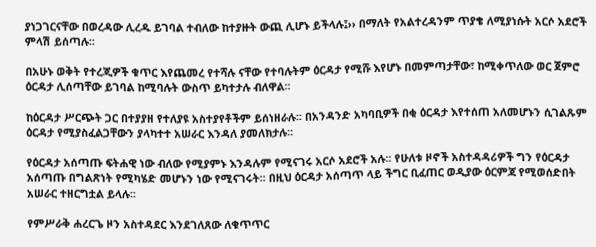ያነጋገርናቸው በወረዳው ሊረዱ ይገባል ተብለው ከተያዙት ውጪ ሊሆኑ ይችላሉ፤›› በማለት የአልተረዳንም ጥያቄ ለሚያነሱት አርሶ አደሮች ምላሽ ይሰጣሉ፡፡

በአሁኑ ወቅት የተረጂዎች ቁጥር እየጨመረ የተሻሉ ናቸው የተባሉትም ዕርዳታ የሚሹ እየሆኑ በመምጣታቸው፣ ከሚቀጥለው ወር ጀምሮ ዕርዳታ ሊሰጣቸው ይገባል ከሚባሉት ውስጥ ይካተታሉ ብለዋል፡፡

ከዕርዳታ ሥርጭት ጋር በተያያዘ የተለያዩ አስተያየቶችም ይሰነዘራሉ፡፡ በአንዳንድ አካባቢዎች በቂ ዕርዳታ እየተሰጠ አለመሆኑን ሲገልጹም ዕርዳታ የሚያስፈልጋቸውን ያላካተተ አሠራር እንዳለ ያመለክታሉ፡፡

የዕርዳታ አሰጣጡ ፍትሐዊ ነው ብለው የሚያምኑ እንዳሉም የሚናገሩ አርሶ አደሮች አሉ፡፡ የሁለቱ ዞኖች አስተዳዳሪዎች ግን የዕርዳታ አሰጣጡ በግልጽነት የሚካሄድ መሆኑን ነው የሚናገሩት፡፡ በዚህ ዕርዳታ አሰጣጥ ላይ ችግር ቢፈጠር ወዲያው ዕርምጃ የሚወሰድበት አሠራር ተዘርግቷል ይላሉ፡፡

የምሥራቅ ሐረርጌ ዞን አስተዳደር እንደገለጸው ለቁጥጥር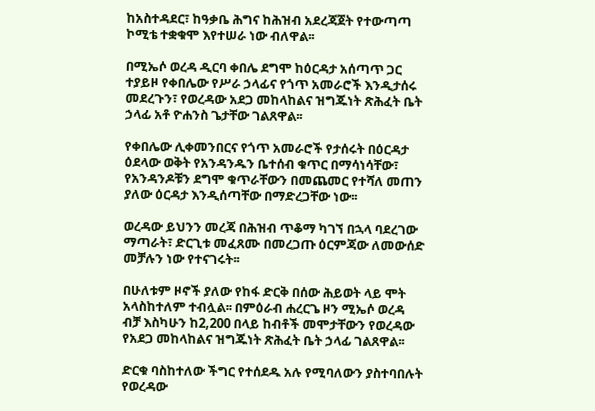ከአስተዳደር፣ ከዓቃቤ ሕግና ከሕዝብ አደረጃጀት የተውጣጣ ኮሚቴ ተቋቁሞ እየተሠራ ነው ብለዋል፡፡

በሚኤሶ ወረዳ ዲርባ ቀበሌ ደግሞ ከዕርዳታ አሰጣጥ ጋር ተያይዞ የቀበሌው የሥራ ኃላፊና የጎጥ አመራሮች እንዲታሰሩ መደረጉን፣ የወረዳው አደጋ መከላከልና ዝግጁነት ጽሕፈት ቤት ኃላፊ አቶ ዮሐንስ ጌታቸው ገልጸዋል፡፡

የቀበሌው ሊቀመንበርና የጎጥ አመራሮች የታሰሩት በዕርዳታ ዕደላው ወቅት የአንዳንዱን ቤተሰብ ቁጥር በማሳነሳቸው፣ የአንዳንዶቹን ደግሞ ቁጥራቸውን በመጨመር የተሻለ መጠን ያለው ዕርዳታ እንዲሰጣቸው በማድረጋቸው ነው፡፡

ወረዳው ይህንን መረጃ በሕዝብ ጥቆማ ካገኘ በኋላ ባደረገው ማጣራት፣ ድርጊቱ መፈጸሙ በመረጋጡ ዕርምጃው ለመውሰድ መቻሉን ነው የተናገሩት፡፡

በሁለቱም ዞኖች ያለው የከፋ ድርቅ በሰው ሕይወት ላይ ሞት አላስከተለም ተብሏል፡፡ በምዕራብ ሐረርጌ ዞን ሚኤሶ ወረዳ ብቻ እስካሁን ከ2,200 በላይ ከብቶች መሞታቸውን የወረዳው የአደጋ መከላከልና ዝግጁነት ጽሕፈት ቤት ኃላፊ ገልጸዋል፡፡

ድርቁ ባስከተለው ችግር የተሰደዱ አሉ የሚባለውን ያስተባበሉት የወረዳው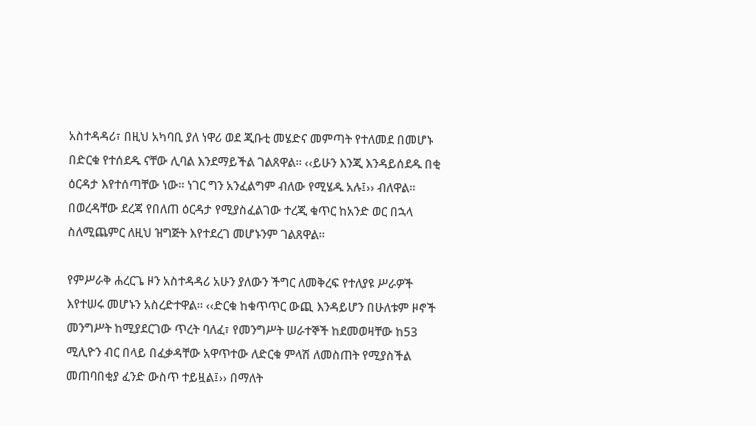አስተዳዳሪ፣ በዚህ አካባቢ ያለ ነዋሪ ወደ ጂቡቲ መሄድና መምጣት የተለመደ በመሆኑ በድርቁ የተሰደዱ ናቸው ሊባል እንደማይችል ገልጸዋል፡፡ ‹‹ይሁን እንጂ እንዳይሰደዱ በቂ ዕርዳታ እየተሰጣቸው ነው፡፡ ነገር ግን አንፈልግም ብለው የሚሄዱ አሉ፤›› ብለዋል፡፡ በወረዳቸው ደረጃ የበለጠ ዕርዳታ የሚያስፈልገው ተረጂ ቁጥር ከአንድ ወር በኋላ ስለሚጨምር ለዚህ ዝግጅት እየተደረገ መሆኑንም ገልጸዋል፡፡

የምሥራቅ ሐረርጌ ዞን አስተዳዳሪ አሁን ያለውን ችግር ለመቅረፍ የተለያዩ ሥራዎች እየተሠሩ መሆኑን አስረድተዋል፡፡ ‹‹ድርቁ ከቁጥጥር ውጪ እንዳይሆን በሁለቱም ዞኖች መንግሥት ከሚያደርገው ጥረት ባለፈ፣ የመንግሥት ሠራተኞች ከደመወዛቸው ከ53 ሚሊዮን ብር በላይ በፈቃዳቸው አዋጥተው ለድርቁ ምላሽ ለመስጠት የሚያስችል መጠባበቂያ ፈንድ ውስጥ ተይዟል፤›› በማለት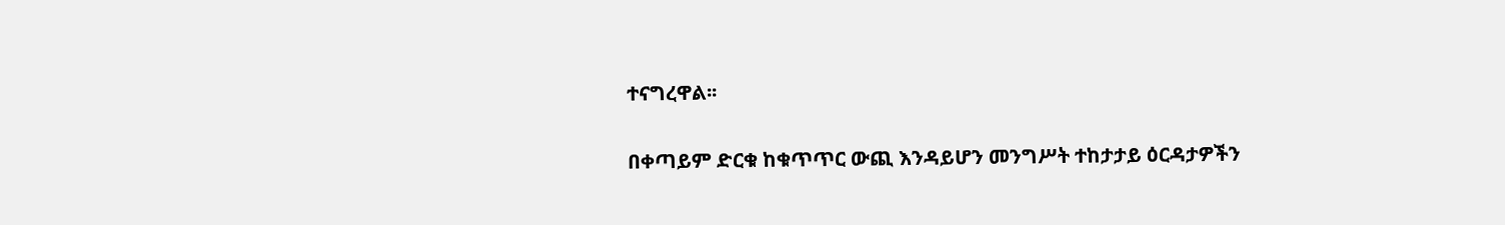ተናግረዋል፡፡

በቀጣይም ድርቁ ከቁጥጥር ውጪ እንዳይሆን መንግሥት ተከታታይ ዕርዳታዎችን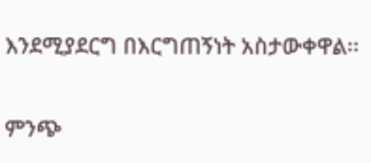እንደሚያደርግ በእርግጠኝነት አስታውቀዋል፡፡

ምንጭ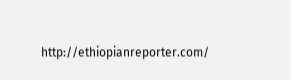http://ethiopianreporter.com/